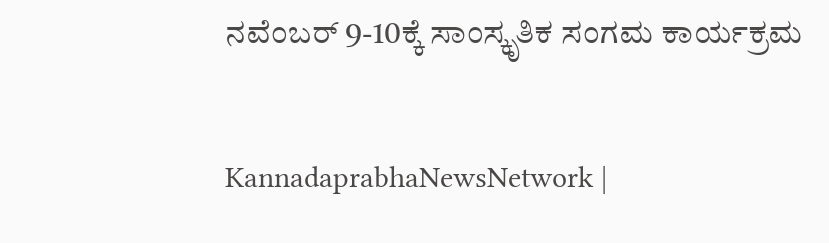ನವೆಂಬರ್‌ 9-10ಕ್ಕೆ ಸಾಂಸ್ಕೃತಿಕ ಸಂಗಮ ಕಾರ್ಯಕ್ರಮ

KannadaprabhaNewsNetwork |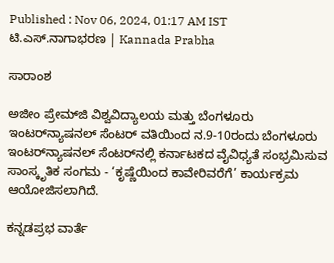Published : Nov 06, 2024, 01:17 AM IST
ಟಿ.ಎಸ್‌.ನಾಗಾಭರಣ | Kannada Prabha

ಸಾರಾಂಶ

ಅಜೀಂ ಪ್ರೇಮ್‌ಜಿ ವಿಶ್ವವಿದ್ಯಾಲಯ ಮತ್ತು ಬೆಂಗಳೂರು ಇಂಟರ್‌ನ್ಯಾಷನಲ್‌ ಸೆಂಟರ್‌ ವತಿಯಿಂದ ನ.9-10ರಂದು ಬೆಂಗಳೂರು ಇಂಟರ್‌ನ್ಯಾಷನಲ್‌ ಸೆಂಟರ್‌ನಲ್ಲಿ ಕರ್ನಾಟಕದ ವೈವಿಧ್ಯತೆ ಸಂಭ್ರಮಿಸುವ ಸಾಂಸ್ಕೃತಿಕ ಸಂಗಮ - ‘ಕೃಷ್ಣೆಯಿಂದ ಕಾವೇರಿವರೆಗೆ’ ಕಾರ್ಯಕ್ರಮ ಆಯೋಜಿಸಲಾಗಿದೆ.

ಕನ್ನಡಪ್ರಭ ವಾರ್ತೆ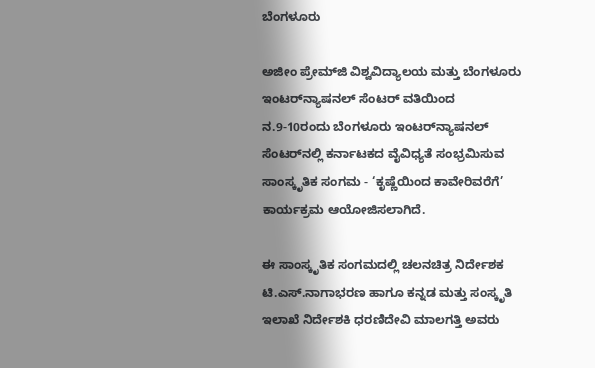ಬೆಂಗಳೂರು

ಅಜೀಂ ಪ್ರೇಮ್‌ಜಿ ವಿಶ್ವವಿದ್ಯಾಲಯ ಮತ್ತು ಬೆಂಗಳೂರು ಇಂಟರ್‌ನ್ಯಾಷನಲ್‌ ಸೆಂಟರ್‌ ವತಿಯಿಂದ ನ.9-10ರಂದು ಬೆಂಗಳೂರು ಇಂಟರ್‌ನ್ಯಾಷನಲ್‌ ಸೆಂಟರ್‌ನಲ್ಲಿ ಕರ್ನಾಟಕದ ವೈವಿಧ್ಯತೆ ಸಂಭ್ರಮಿಸುವ ಸಾಂಸ್ಕೃತಿಕ ಸಂಗಮ - ‘ಕೃಷ್ಣೆಯಿಂದ ಕಾವೇರಿವರೆಗೆ’ ಕಾರ್ಯಕ್ರಮ ಆಯೋಜಿಸಲಾಗಿದೆ.

ಈ ಸಾಂಸ್ಕೃತಿಕ ಸಂಗಮದಲ್ಲಿ ಚಲನಚಿತ್ರ ನಿರ್ದೇಶಕ ಟಿ.ಎಸ್‌.ನಾಗಾಭರಣ ಹಾಗೂ ಕನ್ನಡ ಮತ್ತು ಸಂಸ್ಕೃತಿ ಇಲಾಖೆ ನಿರ್ದೇಶಕಿ ಧರಣಿದೇವಿ ಮಾಲಗತ್ತಿ ಅವರು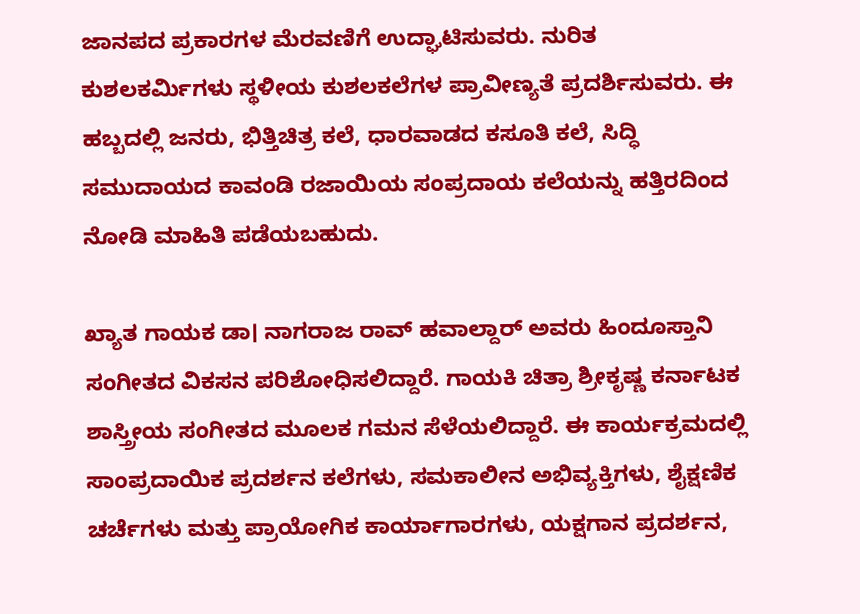ಜಾನಪದ ಪ್ರಕಾರಗಳ ಮೆರವಣಿಗೆ ಉದ್ಘಾಟಿಸುವರು. ನುರಿತ ಕುಶಲಕರ್ಮಿಗಳು ಸ್ಥಳೀಯ ಕುಶಲಕಲೆಗಳ ಪ್ರಾವೀಣ್ಯತೆ ಪ್ರದರ್ಶಿಸುವರು. ಈ ಹಬ್ಬದಲ್ಲಿ ಜನರು, ಭಿತ್ತಿಚಿತ್ರ ಕಲೆ, ಧಾರವಾಡದ ಕಸೂತಿ ಕಲೆ, ಸಿದ್ಧಿ ಸಮುದಾಯದ ಕಾವಂಡಿ ರಜಾಯಿಯ ಸಂಪ್ರದಾಯ ಕಲೆಯನ್ನು ಹತ್ತಿರದಿಂದ ನೋಡಿ ಮಾಹಿತಿ ಪಡೆಯಬಹುದು.

ಖ್ಯಾತ ಗಾಯಕ ಡಾ। ನಾಗರಾಜ ರಾವ್ ಹವಾಲ್ದಾರ್‌ ಅವರು ಹಿಂದೂಸ್ತಾನಿ ಸಂಗೀತದ ವಿಕಸನ ಪರಿಶೋಧಿಸಲಿದ್ದಾರೆ. ಗಾಯಕಿ ಚಿತ್ರಾ ಶ್ರೀಕೃಷ್ಣ ಕರ್ನಾಟಕ ಶಾಸ್ತ್ರೀಯ ಸಂಗೀತದ ಮೂಲಕ ಗಮನ ಸೆಳೆಯಲಿದ್ದಾರೆ. ಈ ಕಾರ್ಯಕ್ರಮದಲ್ಲಿ ಸಾಂಪ್ರದಾಯಿಕ ಪ್ರದರ್ಶನ ಕಲೆಗಳು, ಸಮಕಾಲೀನ ಅಭಿವ್ಯಕ್ತಿಗಳು, ಶೈಕ್ಷಣಿಕ ಚರ್ಚೆಗಳು ಮತ್ತು ಪ್ರಾಯೋಗಿಕ ಕಾರ್ಯಾಗಾರಗಳು, ಯಕ್ಷಗಾನ ಪ್ರದರ್ಶನ,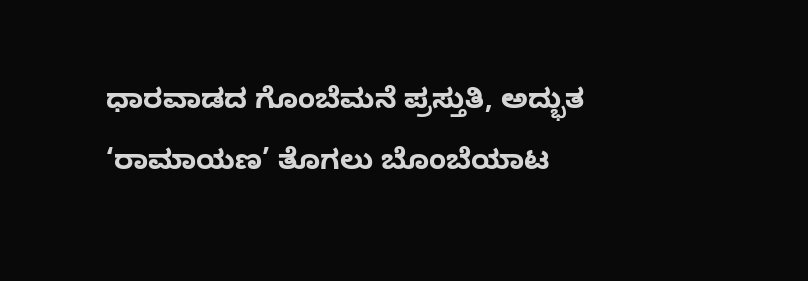ಧಾರವಾಡದ ಗೊಂಬೆಮನೆ ಪ್ರಸ್ತುತಿ, ಅದ್ಭುತ ‘ರಾಮಾಯಣ’ ತೊಗಲು ಬೊಂಬೆಯಾಟ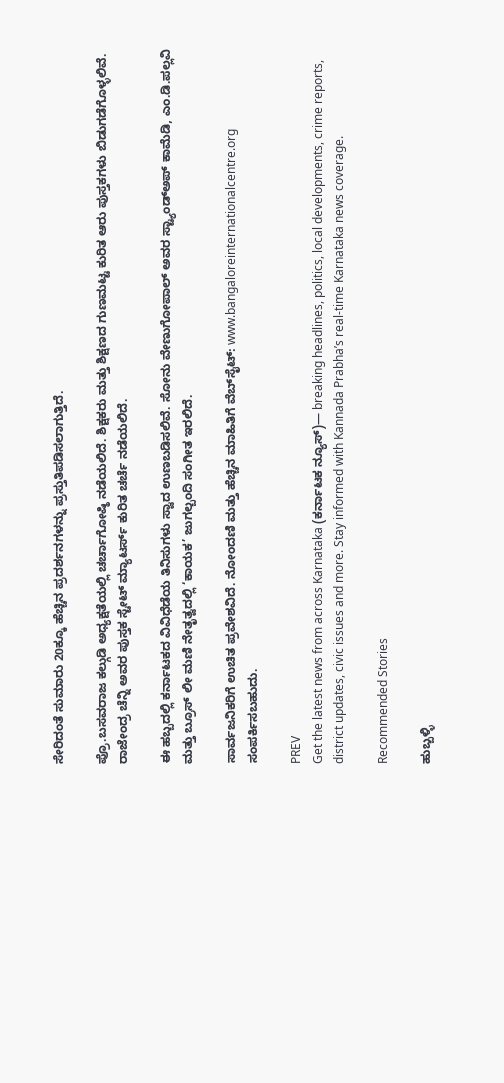ಸೇರಿದಂತೆ ಸುಮಾರು 20ಕ್ಕೂ ಹೆಚ್ಚಿನ ಪ್ರದರ್ಶನಗಳನ್ನು ಪ್ರಸ್ತುತಿಪಡಿಸಲಾಗುತ್ತಿದೆ.

ಪ್ರೊ.ಬಸವರಾಜ ಕಲ್ಗುಡಿ ಅಧ್ಯಕ್ಷತೆಯಲ್ಲಿ ಚರ್ಚಾಗೋಷ್ಠಿ ನಡೆಯಲಿದೆ. ಶಿಕ್ಷಕರು ಮತ್ತು ಶಿಕ್ಷಣದ ಗುಣಮಟ್ಟ ಕುರಿತ ಆರು ಪುಸ್ತಕಗಳು ಬಿಡುಗಡೆಗೊಳ್ಳಲಿವೆ. ರಾಜೇಂದ್ರ ಚೆನ್ನಿ ಅವರ ಪುಸ್ತಕ ಸ್ಟೇಟ್‌ ಮ್ಯಾಟರ್ಸ್‌ ಕುರಿತ ಚರ್ಚೆ ನಡೆಯಲಿದೆ.

ಈ ಹಬ್ಬದಲ್ಲಿ ಕರ್ನಾಟಕದ ವಿವಿಧೆಡೆಯ ತಿನಿಸುಗಳು ಸ್ವಾದ ಉಣಬಡಿಸಲಿವೆ. ಸೋನು ವೇಣುಗೋಪಾಲ್‌ ಅವರ ಸ್ಟ್ಯಾಂಡ್‌ಅಪ್‌ ಕಾಮೆಡಿ, ಎಂ.ಡಿ.ಪಲ್ಲವಿ ಮತ್ತು ಬ್ರೂಸ್‌ ಲೀ ಮಣಿ ನೇತೃತ್ವದಲ್ಲಿ ‘ಕಾಯಕ’ ಜುಗಲ್ಬಂದಿ ಸಂಗೀತ ಇರಲಿದೆ.

ಸಾರ್ವಜನಿಕರಿಗೆ ಉಚಿತ ಪ್ರವೇಶವಿದೆ. ನೋಂದಣಿ ಮತ್ತು ಹೆಚ್ಚಿನ ಮಾಹಿತಿಗೆ ವೆಬ್‌ಸೈಟ್‌: www.bangaloreinternationalcentre.org ಸಂಪರ್ಕಿಸಬಹುದು.

PREV
Get the latest news from across Karnataka (ಕರ್ನಾಟಕ ನ್ಯೂಸ್)— breaking headlines, politics, local developments, crime reports, district updates, civic issues and more. Stay informed with Kannada Prabha’s real‑time Karnataka news coverage.

Recommended Stories

ಹುಬ್ಬಳ್ಳಿ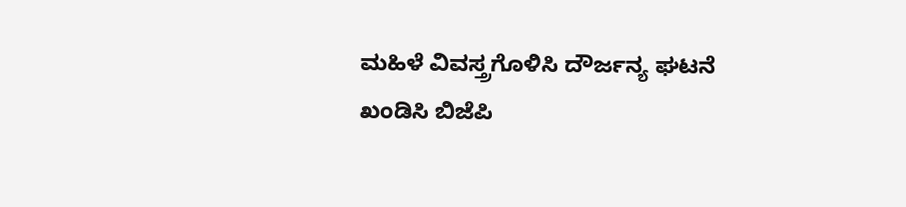ಮಹಿಳೆ ವಿವಸ್ತ್ರಗೊಳಿಸಿ ದೌರ್ಜನ್ಯ ಘಟನೆ ಖಂಡಿಸಿ ಬಿಜೆಪಿ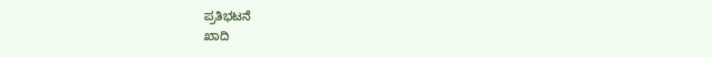ಪ್ರತಿಭಟನೆ
ಖಾದಿ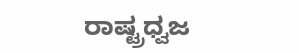ರಾಷ್ಟ್ರಧ್ವಜ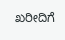ಖರೀದಿಗೆ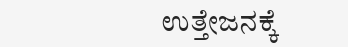ಉತ್ತೇಜನಕ್ಕೆ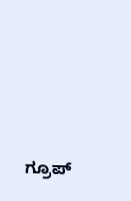ಗ್ರೂಪ್‌